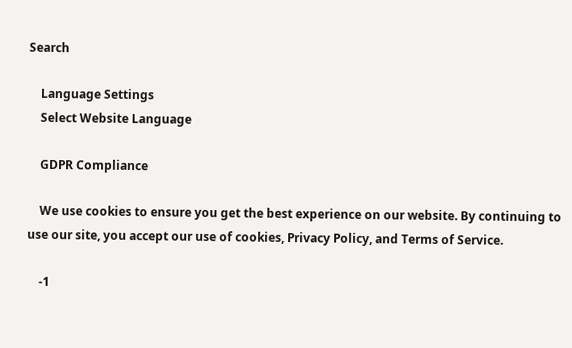Search

    Language Settings
    Select Website Language

    GDPR Compliance

    We use cookies to ensure you get the best experience on our website. By continuing to use our site, you accept our use of cookies, Privacy Policy, and Terms of Service.

    -1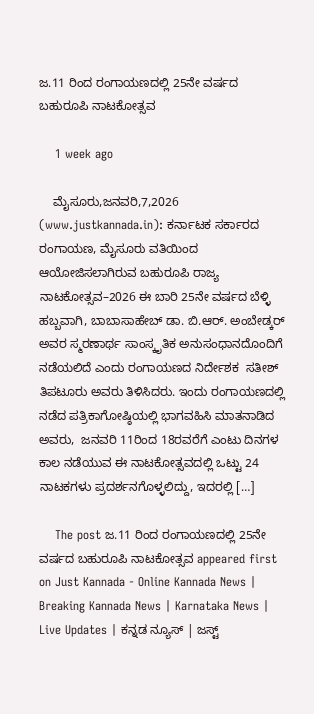ಜ.11 ರಿಂದ ರಂಗಾಯಣದಲ್ಲಿ 25ನೇ ವರ್ಷದ ಬಹುರೂಪಿ ನಾಟಕೋತ್ಸವ

    1 week ago

    ಮೈಸೂರು,ಜನವರಿ,7,2026 (www.justkannada.in): ಕರ್ನಾಟಕ ಸರ್ಕಾರದ ರಂಗಾಯಣ, ಮೈಸೂರು ವತಿಯಿಂದ ಆಯೋಜಿಸಲಾಗಿರುವ ಬಹುರೂಪಿ ರಾಜ್ಯ ನಾಟಕೋತ್ಸವ–2026 ಈ ಬಾರಿ 25ನೇ ವರ್ಷದ ಬೆಳ್ಳಿ ಹಬ್ಬವಾಗಿ, ಬಾಬಾಸಾಹೇಬ್ ಡಾ. ಬಿ.ಆರ್. ಅಂಬೇಡ್ಕರ್ ಅವರ ಸ್ಮರಣಾರ್ಥ ಸಾಂಸ್ಕೃತಿಕ ಅನುಸಂಧಾನದೊಂದಿಗೆ ನಡೆಯಲಿದೆ ಎಂದು ರಂಗಾಯಣದ ನಿರ್ದೇಶಕ  ಸತೀಶ್ ತಿಪಟೂರು ಅವರು ತಿಳಿಸಿದರು. ಇಂದು ರಂಗಾಯಣದಲ್ಲಿ ನಡೆದ ಪತ್ರಿಕಾಗೋಷ್ಠಿಯಲ್ಲಿ ಭಾಗವಹಿಸಿ ಮಾತನಾಡಿದ ಅವರು,  ಜನವರಿ 11ರಿಂದ 18ರವರೆಗೆ ಎಂಟು ದಿನಗಳ ಕಾಲ ನಡೆಯುವ ಈ ನಾಟಕೋತ್ಸವದಲ್ಲಿ ಒಟ್ಟು 24 ನಾಟಕಗಳು ಪ್ರದರ್ಶನಗೊಳ್ಳಲಿದ್ದು, ಇದರಲ್ಲಿ […]

    The post ಜ.11 ರಿಂದ ರಂಗಾಯಣದಲ್ಲಿ 25ನೇ ವರ್ಷದ ಬಹುರೂಪಿ ನಾಟಕೋತ್ಸವ appeared first on Just Kannada - Online Kannada News | Breaking Kannada News | Karnataka News | Live Updates | ಕನ್ನಡ ನ್ಯೂಸ್ | ಜಸ್ಟ್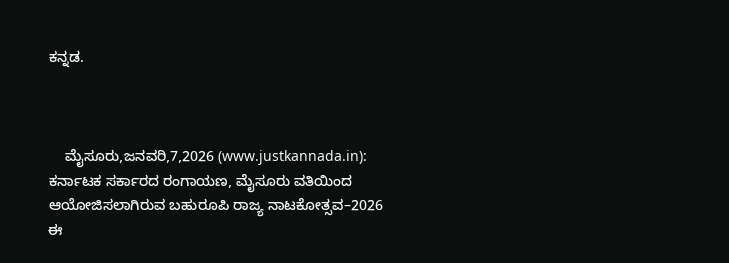ಕನ್ನಡ.



    ಮೈಸೂರು,ಜನವರಿ,7,2026 (www.justkannada.in): ಕರ್ನಾಟಕ ಸರ್ಕಾರದ ರಂಗಾಯಣ, ಮೈಸೂರು ವತಿಯಿಂದ ಆಯೋಜಿಸಲಾಗಿರುವ ಬಹುರೂಪಿ ರಾಜ್ಯ ನಾಟಕೋತ್ಸವ–2026 ಈ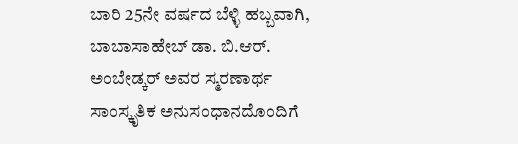ಬಾರಿ 25ನೇ ವರ್ಷದ ಬೆಳ್ಳಿ ಹಬ್ಬವಾಗಿ, ಬಾಬಾಸಾಹೇಬ್ ಡಾ. ಬಿ.ಆರ್. ಅಂಬೇಡ್ಕರ್ ಅವರ ಸ್ಮರಣಾರ್ಥ ಸಾಂಸ್ಕೃತಿಕ ಅನುಸಂಧಾನದೊಂದಿಗೆ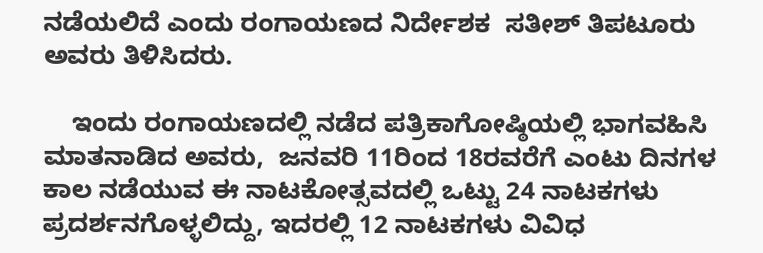ನಡೆಯಲಿದೆ ಎಂದು ರಂಗಾಯಣದ ನಿರ್ದೇಶಕ  ಸತೀಶ್ ತಿಪಟೂರು ಅವರು ತಿಳಿಸಿದರು.

    ಇಂದು ರಂಗಾಯಣದಲ್ಲಿ ನಡೆದ ಪತ್ರಿಕಾಗೋಷ್ಠಿಯಲ್ಲಿ ಭಾಗವಹಿಸಿ ಮಾತನಾಡಿದ ಅವರು,  ಜನವರಿ 11ರಿಂದ 18ರವರೆಗೆ ಎಂಟು ದಿನಗಳ ಕಾಲ ನಡೆಯುವ ಈ ನಾಟಕೋತ್ಸವದಲ್ಲಿ ಒಟ್ಟು 24 ನಾಟಕಗಳು ಪ್ರದರ್ಶನಗೊಳ್ಳಲಿದ್ದು, ಇದರಲ್ಲಿ 12 ನಾಟಕಗಳು ವಿವಿಧ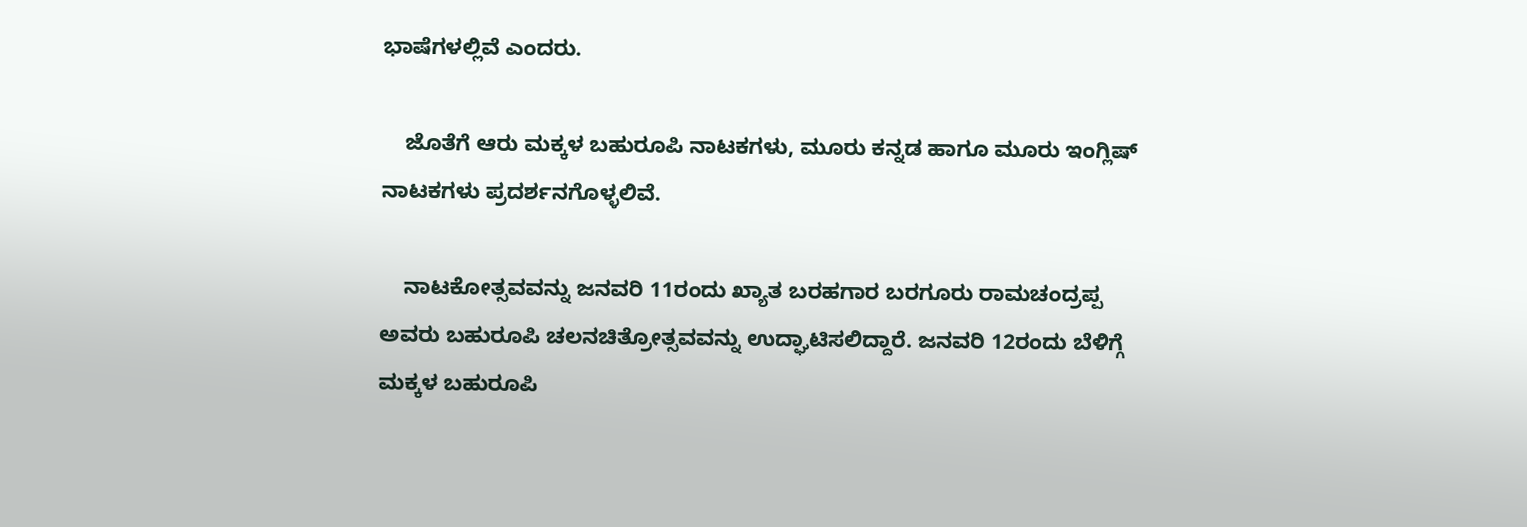ಭಾಷೆಗಳಲ್ಲಿವೆ ಎಂದರು.

    ಜೊತೆಗೆ ಆರು ಮಕ್ಕಳ ಬಹುರೂಪಿ ನಾಟಕಗಳು, ಮೂರು ಕನ್ನಡ ಹಾಗೂ ಮೂರು ಇಂಗ್ಲಿಷ್ ನಾಟಕಗಳು ಪ್ರದರ್ಶನಗೊಳ್ಳಲಿವೆ.

    ನಾಟಕೋತ್ಸವವನ್ನು ಜನವರಿ 11ರಂದು ಖ್ಯಾತ ಬರಹಗಾರ ಬರಗೂರು ರಾಮಚಂದ್ರಪ್ಪ ಅವರು ಬಹುರೂಪಿ ಚಲನಚಿತ್ರೋತ್ಸವವನ್ನು ಉದ್ಘಾಟಿಸಲಿದ್ದಾರೆ. ಜನವರಿ 12ರಂದು ಬೆಳಿಗ್ಗೆ ಮಕ್ಕಳ ಬಹುರೂಪಿ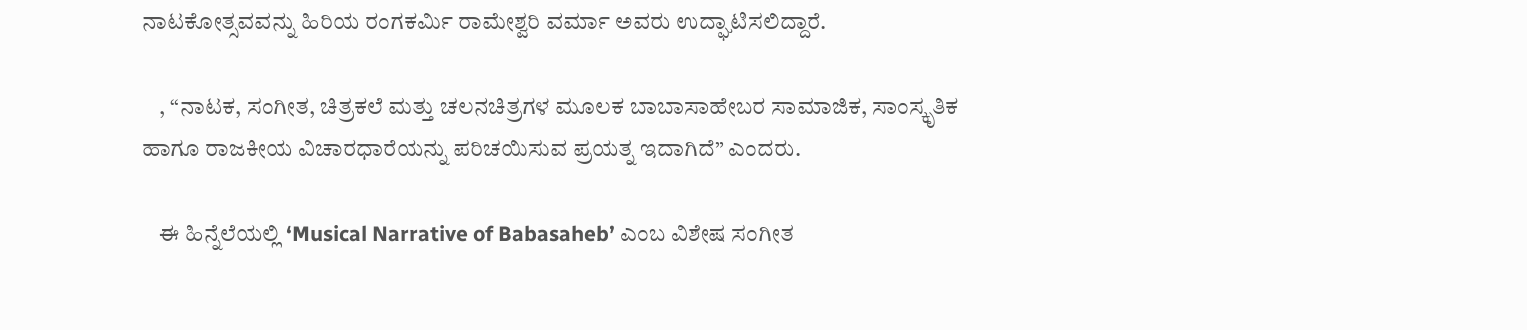ನಾಟಕೋತ್ಸವವನ್ನು ಹಿರಿಯ ರಂಗಕರ್ಮಿ ರಾಮೇಶ್ವರಿ ವರ್ಮಾ ಅವರು ಉದ್ಘಾಟಿಸಲಿದ್ದಾರೆ.

    , “ನಾಟಕ, ಸಂಗೀತ, ಚಿತ್ರಕಲೆ ಮತ್ತು ಚಲನಚಿತ್ರಗಳ ಮೂಲಕ ಬಾಬಾಸಾಹೇಬರ ಸಾಮಾಜಿಕ, ಸಾಂಸ್ಕೃತಿಕ ಹಾಗೂ ರಾಜಕೀಯ ವಿಚಾರಧಾರೆಯನ್ನು ಪರಿಚಯಿಸುವ ಪ್ರಯತ್ನ ಇದಾಗಿದೆ” ಎಂದರು.

    ಈ ಹಿನ್ನೆಲೆಯಲ್ಲಿ ‘Musical Narrative of Babasaheb’ ಎಂಬ ವಿಶೇಷ ಸಂಗೀತ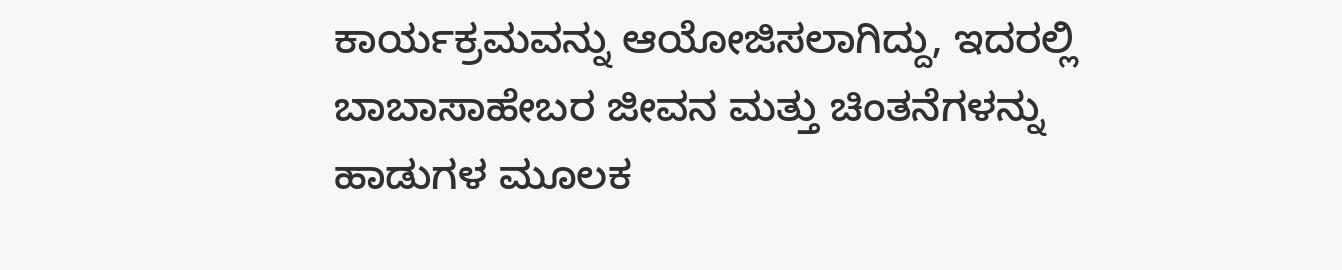ಕಾರ್ಯಕ್ರಮವನ್ನು ಆಯೋಜಿಸಲಾಗಿದ್ದು, ಇದರಲ್ಲಿ ಬಾಬಾಸಾಹೇಬರ ಜೀವನ ಮತ್ತು ಚಿಂತನೆಗಳನ್ನು ಹಾಡುಗಳ ಮೂಲಕ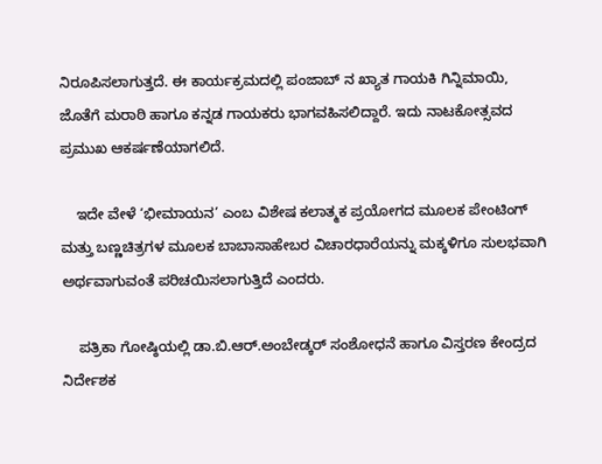ನಿರೂಪಿಸಲಾಗುತ್ತದೆ. ಈ ಕಾರ್ಯಕ್ರಮದಲ್ಲಿ ಪಂಜಾಬ್‌ ನ ಖ್ಯಾತ ಗಾಯಕಿ ಗಿನ್ನಿಮಾಯಿ, ಜೊತೆಗೆ ಮರಾಠಿ ಹಾಗೂ ಕನ್ನಡ ಗಾಯಕರು ಭಾಗವಹಿಸಲಿದ್ದಾರೆ. ಇದು ನಾಟಕೋತ್ಸವದ ಪ್ರಮುಖ ಆಕರ್ಷಣೆಯಾಗಲಿದೆ.

    ಇದೇ ವೇಳೆ ‘ಭೀಮಾಯನ’ ಎಂಬ ವಿಶೇಷ ಕಲಾತ್ಮಕ ಪ್ರಯೋಗದ ಮೂಲಕ ಪೇಂಟಿಂಗ್ ಮತ್ತು ಬಣ್ಣಚಿತ್ರಗಳ ಮೂಲಕ ಬಾಬಾಸಾಹೇಬರ ವಿಚಾರಧಾರೆಯನ್ನು ಮಕ್ಕಳಿಗೂ ಸುಲಭವಾಗಿ ಅರ್ಥವಾಗುವಂತೆ ಪರಿಚಯಿಸಲಾಗುತ್ತಿದೆ ಎಂದರು.

    ಪತ್ರಿಕಾ ಗೋಷ್ಠಿಯಲ್ಲಿ ಡಾ.ಬಿ.ಆರ್.ಅಂಬೇಡ್ಕರ್ ಸಂಶೋಧನೆ ಹಾಗೂ ವಿಸ್ತರಣ ಕೇಂದ್ರದ ನಿರ್ದೇಶಕ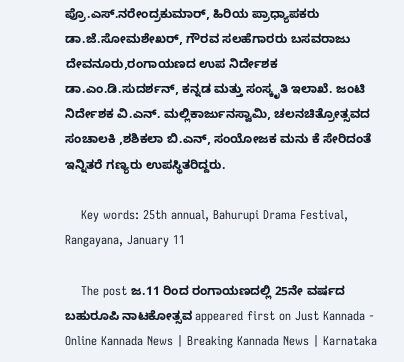ಪ್ರೊ.ಎಸ್.ನರೇಂದ್ರಕುಮಾರ್, ಹಿರಿಯ ಪ್ರಾಧ್ಯಾಪಕರು ಡಾ.ಜೆ.ಸೋಮಶೇಖರ್, ಗೌರವ ಸಲಹೆಗಾರರು ಬಸವರಾಜು ದೇವನೂರು,ರಂಗಾಯಣದ ಉಪ ನಿರ್ದೇಶಕ ಡಾ.ಎಂ.ಡಿ.ಸುದರ್ಶನ್, ಕನ್ನಡ ಮತ್ತು ಸಂಸ್ಕೃತಿ ಇಲಾಖೆ. ಜಂಟಿ ನಿರ್ದೇಶಕ ವಿ.ಎನ್. ಮಲ್ಲಿಕಾರ್ಜುನಸ್ವಾಮಿ, ಚಲನಚಿತ್ರೋತ್ಸವದ ಸಂಚಾಲಕಿ ,ಶಶಿಕಲಾ ಬಿ.ಎನ್, ಸಂಯೋಜಕ ಮನು ಕೆ ಸೇರಿದಂತೆ ಇನ್ನಿತರೆ ಗಣ್ಯರು ಉಪಸ್ಥಿತರಿದ್ದರು.

    Key words: 25th annual, Bahurupi Drama Festival, Rangayana, January 11

    The post ಜ.11 ರಿಂದ ರಂಗಾಯಣದಲ್ಲಿ 25ನೇ ವರ್ಷದ ಬಹುರೂಪಿ ನಾಟಕೋತ್ಸವ appeared first on Just Kannada - Online Kannada News | Breaking Kannada News | Karnataka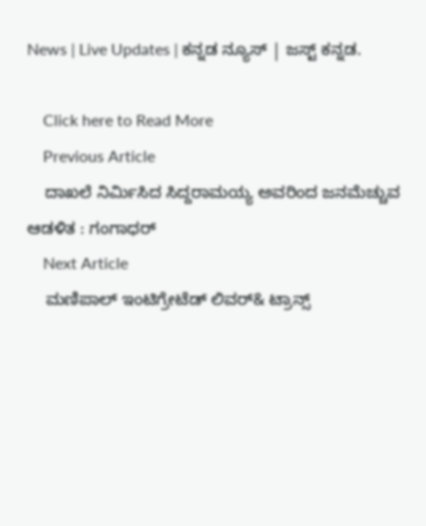News | Live Updates | ಕನ್ನಡ ನ್ಯೂಸ್ | ಜಸ್ಟ್ ಕನ್ನಡ.

    Click here to Read More
    Previous Article
    ದಾಖಲೆ ನಿರ್ಮಿಸಿದ ಸಿದ್ದರಾಮಯ್ಯ ಅವರಿಂದ ಜನಮೆಚ್ಚುವ ಆಡಳಿತ : ಗಂಗಾಧರ್
    Next Article
    ಮಣಿಪಾಲ್ ಇಂಟಿಗ್ರೇಟೆಡ್ ಲಿವರ್& ಟ್ರಾನ್ಸ್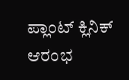ಪ್ಲಾಂಟ್ ಕ್ಲಿನಿಕ್ ಆರಂಭ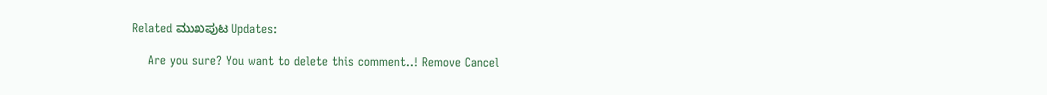Related ಮುಖಪುಟ Updates:

    Are you sure? You want to delete this comment..! Remove Cancel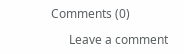Comments (0)

      Leave a comment